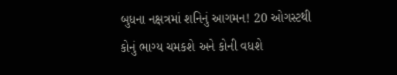બુધના નક્ષત્રમાં શનિનું આગમન! 20 ઓગસ્ટથી કોનું ભાગ્ય ચમકશે અને કોની વધશે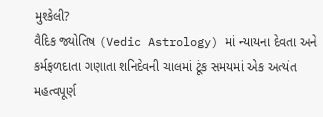મુશ્કેલી?
વૈદિક જ્યોતિષ (Vedic Astrology) માં ન્યાયના દેવતા અને કર્મફળદાતા ગણાતા શનિદેવની ચાલમાં ટૂંક સમયમાં એક અત્યંત મહત્વપૂર્ણ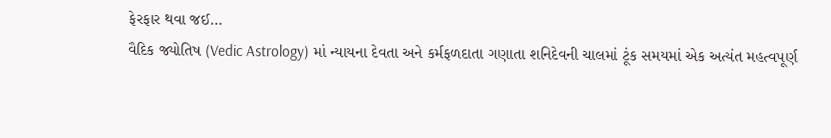ફેરફાર થવા જઈ…
વૈદિક જ્યોતિષ (Vedic Astrology) માં ન્યાયના દેવતા અને કર્મફળદાતા ગણાતા શનિદેવની ચાલમાં ટૂંક સમયમાં એક અત્યંત મહત્વપૂર્ણ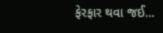ફેરફાર થવા જઈ…